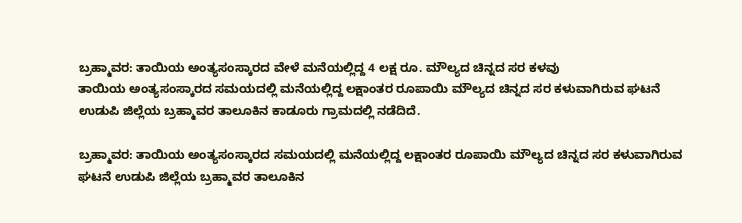ಬ್ರಹ್ಮಾವರ: ತಾಯಿಯ ಅಂತ್ಯಸಂಸ್ಕಾರದ ವೇಳೆ ಮನೆಯಲ್ಲಿದ್ದ 4 ಲಕ್ಷ ರೂ. ಮೌಲ್ಯದ ಚಿನ್ನದ ಸರ ಕಳವು
ತಾಯಿಯ ಅಂತ್ಯಸಂಸ್ಕಾರದ ಸಮಯದಲ್ಲಿ ಮನೆಯಲ್ಲಿದ್ದ ಲಕ್ಷಾಂತರ ರೂಪಾಯಿ ಮೌಲ್ಯದ ಚಿನ್ನದ ಸರ ಕಳುವಾಗಿರುವ ಘಟನೆ ಉಡುಪಿ ಜಿಲ್ಲೆಯ ಬ್ರಹ್ಮಾವರ ತಾಲೂಕಿನ ಕಾಡೂರು ಗ್ರಾಮದಲ್ಲಿ ನಡೆದಿದೆ.

ಬ್ರಹ್ಮಾವರ: ತಾಯಿಯ ಅಂತ್ಯಸಂಸ್ಕಾರದ ಸಮಯದಲ್ಲಿ ಮನೆಯಲ್ಲಿದ್ದ ಲಕ್ಷಾಂತರ ರೂಪಾಯಿ ಮೌಲ್ಯದ ಚಿನ್ನದ ಸರ ಕಳುವಾಗಿರುವ ಘಟನೆ ಉಡುಪಿ ಜಿಲ್ಲೆಯ ಬ್ರಹ್ಮಾವರ ತಾಲೂಕಿನ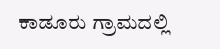ಕಾಡೂರು ಗ್ರಾಮದಲ್ಲಿ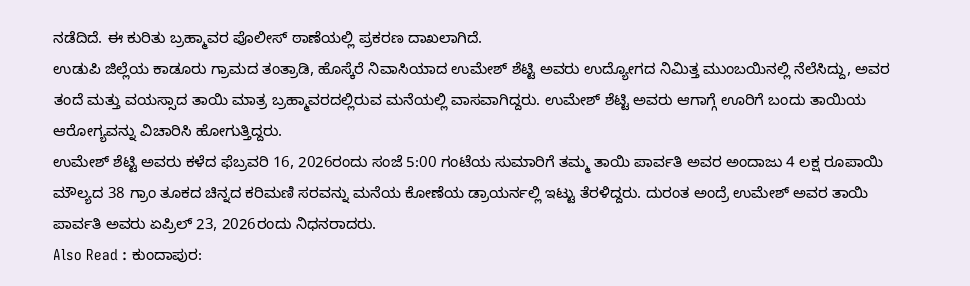ನಡೆದಿದೆ. ಈ ಕುರಿತು ಬ್ರಹ್ಮಾವರ ಪೊಲೀಸ್ ಠಾಣೆಯಲ್ಲಿ ಪ್ರಕರಣ ದಾಖಲಾಗಿದೆ.
ಉಡುಪಿ ಜಿಲ್ಲೆಯ ಕಾಡೂರು ಗ್ರಾಮದ ತಂತ್ರಾಡಿ, ಹೊಸ್ಕೆರೆ ನಿವಾಸಿಯಾದ ಉಮೇಶ್ ಶೆಟ್ಟಿ ಅವರು ಉದ್ಯೋಗದ ನಿಮಿತ್ತ ಮುಂಬಯಿನಲ್ಲಿ ನೆಲೆಸಿದ್ದು, ಅವರ ತಂದೆ ಮತ್ತು ವಯಸ್ಸಾದ ತಾಯಿ ಮಾತ್ರ ಬ್ರಹ್ಮಾವರದಲ್ಲಿರುವ ಮನೆಯಲ್ಲಿ ವಾಸವಾಗಿದ್ದರು. ಉಮೇಶ್ ಶೆಟ್ಟಿ ಅವರು ಆಗಾಗ್ಗೆ ಊರಿಗೆ ಬಂದು ತಾಯಿಯ ಆರೋಗ್ಯವನ್ನು ವಿಚಾರಿಸಿ ಹೋಗುತ್ತಿದ್ದರು.
ಉಮೇಶ್ ಶೆಟ್ಟಿ ಅವರು ಕಳೆದ ಫೆಬ್ರವರಿ 16, 2026ರಂದು ಸಂಜೆ 5:00 ಗಂಟೆಯ ಸುಮಾರಿಗೆ ತಮ್ಮ ತಾಯಿ ಪಾರ್ವತಿ ಅವರ ಅಂದಾಜು 4 ಲಕ್ಷ ರೂಪಾಯಿ ಮೌಲ್ಯದ 38 ಗ್ರಾಂ ತೂಕದ ಚಿನ್ನದ ಕರಿಮಣಿ ಸರವನ್ನು ಮನೆಯ ಕೋಣೆಯ ಡ್ರಾಯರ್ನಲ್ಲಿ ಇಟ್ಟು ತೆರಳಿದ್ದರು. ದುರಂತ ಅಂದ್ರೆ ಉಮೇಶ್ ಅವರ ತಾಯಿ ಪಾರ್ವತಿ ಅವರು ಏಪ್ರಿಲ್ 23, 2026ರಂದು ನಿಧನರಾದರು.
Also Read : ಕುಂದಾಪುರ: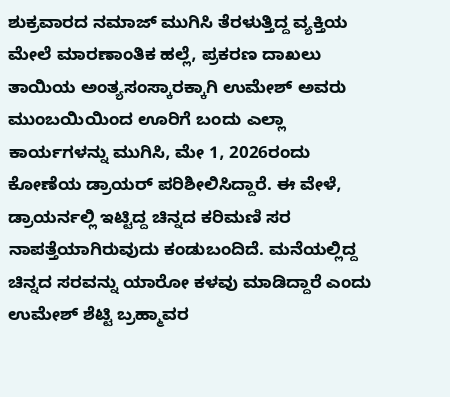ಶುಕ್ರವಾರದ ನಮಾಜ್ ಮುಗಿಸಿ ತೆರಳುತ್ತಿದ್ದ ವ್ಯಕ್ತಿಯ ಮೇಲೆ ಮಾರಣಾಂತಿಕ ಹಲ್ಲೆ, ಪ್ರಕರಣ ದಾಖಲು
ತಾಯಿಯ ಅಂತ್ಯಸಂಸ್ಕಾರಕ್ಕಾಗಿ ಉಮೇಶ್ ಅವರು ಮುಂಬಯಿಯಿಂದ ಊರಿಗೆ ಬಂದು ಎಲ್ಲಾ ಕಾರ್ಯಗಳನ್ನು ಮುಗಿಸಿ, ಮೇ 1, 2026ರಂದು ಕೋಣೆಯ ಡ್ರಾಯರ್ ಪರಿಶೀಲಿಸಿದ್ದಾರೆ. ಈ ವೇಳೆ, ಡ್ರಾಯರ್ನಲ್ಲಿ ಇಟ್ಟಿದ್ದ ಚಿನ್ನದ ಕರಿಮಣಿ ಸರ ನಾಪತ್ತೆಯಾಗಿರುವುದು ಕಂಡುಬಂದಿದೆ. ಮನೆಯಲ್ಲಿದ್ದ ಚಿನ್ನದ ಸರವನ್ನು ಯಾರೋ ಕಳವು ಮಾಡಿದ್ದಾರೆ ಎಂದು ಉಮೇಶ್ ಶೆಟ್ಟಿ ಬ್ರಹ್ಮಾವರ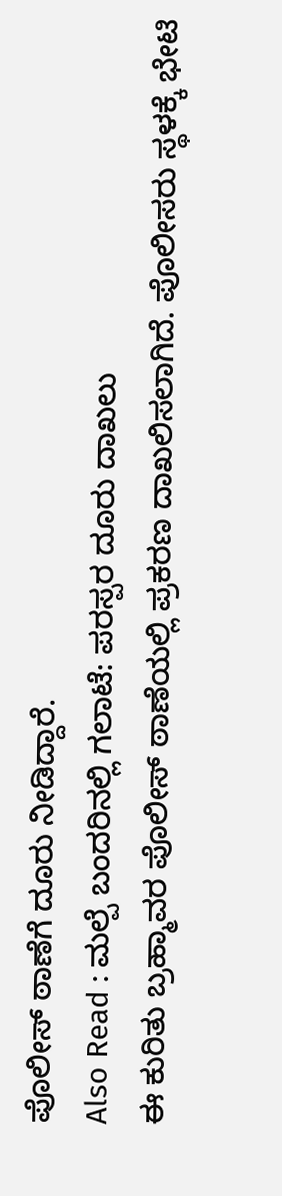ಪೊಲೀಸ್ ಠಾಣೆಗೆ ದೂರು ನೀಡಿದ್ದಾರೆ.
Also Read : ಮಲ್ಪೆ ಬಂದರಿನಲ್ಲಿ ಗಲಾಟೆ: ಪರಸ್ಪರ ದೂರು ದಾಖಲು
ಈ ಕುರಿತು ಬ್ರಹ್ಮಾವರ ಪೊಲೀಸ್ ಠಾಣೆಯಲ್ಲಿ ಪ್ರಕರಣ ದಾಖಲಿಸಲಾಗಿದೆ. ಪೊಲೀಸರು ಸ್ಥಳಕ್ಕೆ ಭೇಟಿ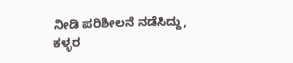ನೀಡಿ ಪರಿಶೀಲನೆ ನಡೆಸಿದ್ದು, ಕಳ್ಳರ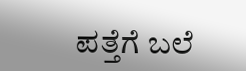ಪತ್ತೆಗೆ ಬಲೆ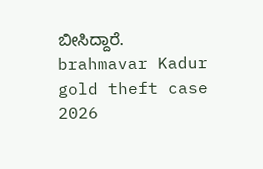ಬೀಸಿದ್ದಾರೆ.
brahmavar Kadur gold theft case 2026